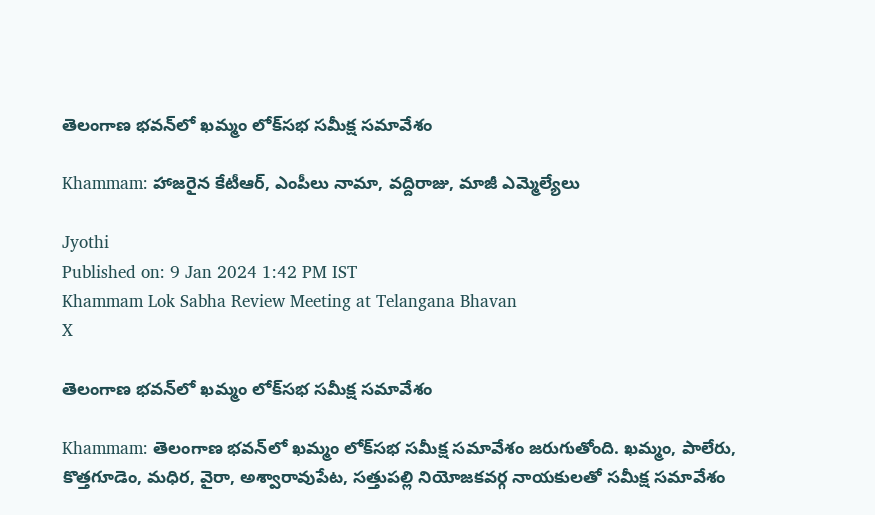తెలంగాణ భవన్‌లో ఖమ్మం లోక్‌సభ సమీక్ష సమావేశం

Khammam: హాజరైన కేటీఆర్‌, ఎంపీలు నామా, వద్దిరాజు, మాజీ ఎమ్మెల్యేలు

Jyothi
Published on: 9 Jan 2024 1:42 PM IST
Khammam Lok Sabha Review Meeting at Telangana Bhavan
X

తెలంగాణ భవన్‌లో ఖమ్మం లోక్‌సభ సమీక్ష సమావేశం

Khammam: తెలంగాణ భవన్‌లో ఖమ్మం లోక్‌సభ సమీక్ష సమావేశం జరుగుతోంది. ఖమ్మం, పాలేరు, కొత్తగూడెం, మధిర, వైరా, అశ్వారావుపేట, సత్తుపల్లి నియోజకవర్గ నాయకులతో సమీక్ష సమావేశం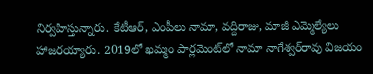నిర్వహిస్తున్నారు. కేటీఆర్‌, ఎంపీలు నామా, వద్దిరాజు, మాజీ ఎమ్మెల్యేలు హాజరయ్యారు. 2019లో ఖమ్మం పార్లమెంట్‌లో నామా నాగేశ్వర్‌రావు విజయం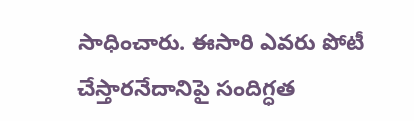సాధించారు. ఈసారి ఎవరు పోటీ చేస్తారనేదానిపై సందిగ్ధత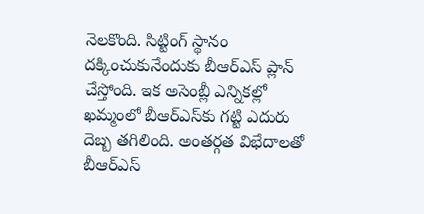నెలకొంది. సిట్టింగ్‌ స్థానం దక్కించుకునేందుకు బీఆర్‌ఎస్‌ ప్లాన్‌ చేస్తోంది. ఇక అసెంబ్లీ ఎన్నికల్లో ఖమ్మంలో బీఆర్‌ఎస్‌కు గట్టి ఎదురు దెబ్బ తగిలింది. అంతర్గత విభేదాలతో బీఆర్‌ఎస్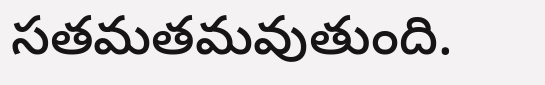సతమతమవుతుంది.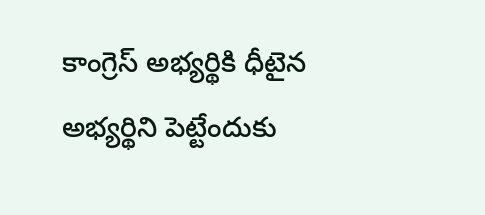కాంగ్రెస్‌ అభ్యర్థికి ధీటైన అభ్యర్థిని పెట్టేందుకు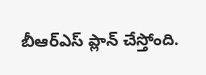బీఆర్‌ఎస్‌ ప్లాన్‌ చేస్తోంది.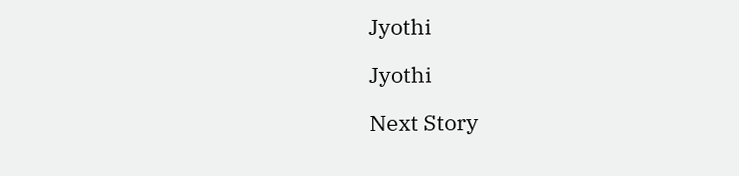Jyothi

Jyothi

Next Story